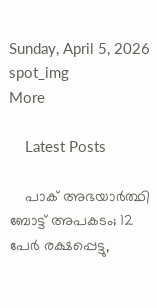Sunday, April 5, 2026
spot_img
More

    Latest Posts

    പാക് അഭയാര്‍ത്ഥി ബോട്ട് അപകടം; 12 പേര്‍ രക്ഷപ്പെട്ടു,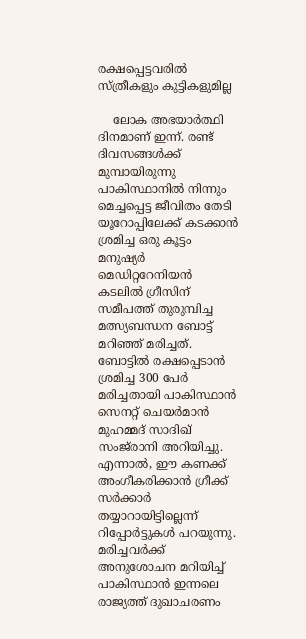രക്ഷപ്പെട്ടവരില്‍ സ്ത്രീകളും കുട്ടികളുമില്ല

    ലോക അഭയാര്‍ത്ഥി ദിനമാണ് ഇന്ന്. രണ്ട് ദിവസങ്ങള്‍ക്ക് മുമ്പായിരുന്നു പാകിസ്ഥാനില്‍ നിന്നും മെച്ചപ്പെട്ട ജീവിതം തേടി യൂറോപ്പിലേക്ക് കടക്കാന്‍ ശ്രമിച്ച ഒരു കൂട്ടം മനുഷ്യര്‍ മെഡിറ്ററേനിയന്‍ കടലില്‍ ഗ്രീസിന് സമീപത്ത് തുരുമ്പിച്ച മത്സ്യബന്ധന ബോട്ട് മറിഞ്ഞ് മരിച്ചത്. ബോട്ടില്‍ രക്ഷപ്പെടാന്‍ ശ്രമിച്ച 300 പേര്‍ മരിച്ചതായി പാകിസ്ഥാന്‍ സെനറ്റ് ചെയര്‍മാന്‍ മുഹമ്മദ് സാദിഖ് സംജ്‌രാനി അറിയിച്ചു. എന്നാല്‍, ഈ കണക്ക് അംഗീകരിക്കാന്‍ ഗ്രീക്ക് സര്‍ക്കാര്‍ തയ്യാറായിട്ടില്ലെന്ന് റിപ്പോര്‍ട്ടുകള്‍ പറയുന്നു. മരിച്ചവര്‍ക്ക് അനുശോചന മറിയിച്ച് പാകിസ്ഥാന്‍ ഇന്നലെ രാജ്യത്ത് ദുഖാചരണം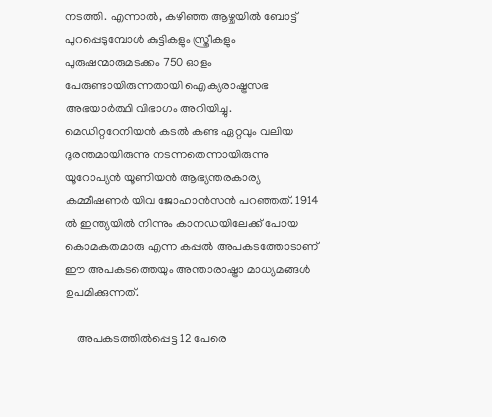നടത്തി. എന്നാല്‍, കഴിഞ്ഞ ആഴ്ചയില്‍ ബോട്ട് പുറപ്പെടുമ്പോള്‍ കുട്ടികളും സ്ത്രീകളും പുരുഷന്മാരുമടക്കം 750 ഓളം പേരുണ്ടായിരുന്നതായി ഐക്യരാഷ്ട്രസഭ അഭയാര്‍ത്ഥി വിഭാഗം അറിയിച്ചു. മെഡിറ്ററേനിയന്‍ കടല്‍ കണ്ട ഏറ്റവും വലിയ ദുരന്തമായിരുന്നു നടന്നതെന്നായിരുന്നു യൂറോപ്യന്‍ യൂണിയന്‍ ആഭ്യന്തരകാര്യ കമ്മീഷണർ യിവ ജോഹാന്‍സന്‍ പറഞ്ഞത്. 1914 ല്‍ ഇന്ത്യയില്‍ നിന്നും കാനഡയിലേക്ക് പോയ കൊമകതമാരു എന്ന കപ്പല്‍ അപകടത്തോടാണ് ഈ അപകടത്തെയും അന്താരാഷ്ട്രാ മാധ്യമങ്ങള്‍ ഉപമിക്കുന്നത്.

    അപകടത്തില്‍പ്പെട്ട 12 പേരെ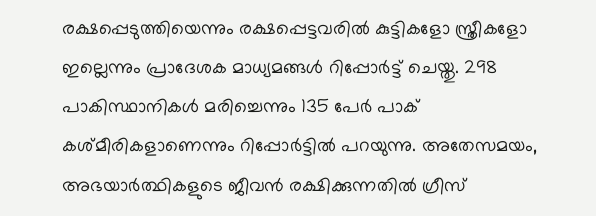രക്ഷപ്പെടുത്തിയെന്നും രക്ഷപ്പെട്ടവരില്‍ കുട്ടികളോ സ്ത്രീകളോ ഇല്ലെന്നും പ്രാദേശക മാധ്യമങ്ങള്‍ റിപ്പോര്‍ട്ട് ചെയ്തു. 298 പാകിസ്ഥാനികള്‍ മരിച്ചെന്നും 135 പേര്‍ പാക് കശ്മീരികളാണെന്നും റിപ്പോര്‍ട്ടില്‍ പറയുന്നു. അതേസമയം, അഭയാര്‍ത്ഥികളുടെ ജീവന്‍ രക്ഷിക്കുന്നതില്‍ ഗ്രീസ്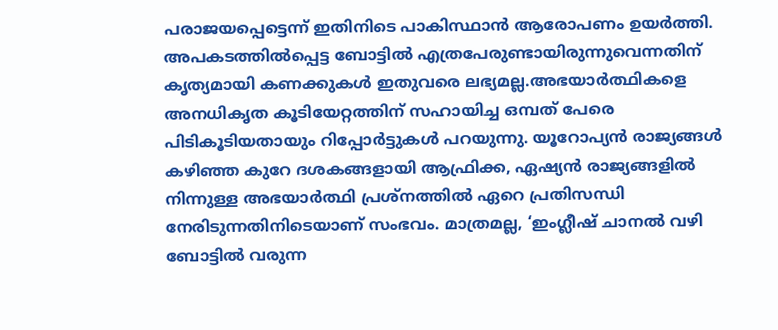പരാജയപ്പെട്ടെന്ന് ഇതിനിടെ പാകിസ്ഥാന്‍ ആരോപണം ഉയര്‍ത്തി. അപകടത്തില്‍പ്പെട്ട ബോട്ടില്‍ എത്രപേരുണ്ടായിരുന്നുവെന്നതിന് കൃത്യമായി കണക്കുകള്‍ ഇതുവരെ ലഭ്യമല്ല.അഭയാര്‍ത്ഥികളെ അനധികൃത കൂടിയേറ്റത്തിന് സഹായിച്ച ഒമ്പത് പേരെ പിടികൂടിയതായും റിപ്പോര്‍ട്ടുകള്‍ പറയുന്നു. യൂറോപ്യന്‍ രാജ്യങ്ങള്‍ കഴിഞ്ഞ കുറേ ദശകങ്ങളായി ആഫ്രിക്ക, ഏഷ്യന്‍ രാജ്യങ്ങളില്‍ നിന്നുള്ള അഭയാര്‍ത്ഥി പ്രശ്നത്തില്‍ ഏറെ പ്രതിസന്ധി നേരിടുന്നതിനിടെയാണ് സംഭവം. മാത്രമല്ല, ‘ഇംഗ്ലീഷ് ചാനൽ വഴി ബോട്ടിൽ വരുന്ന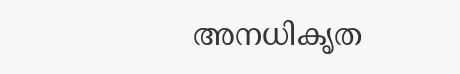അനധികൃത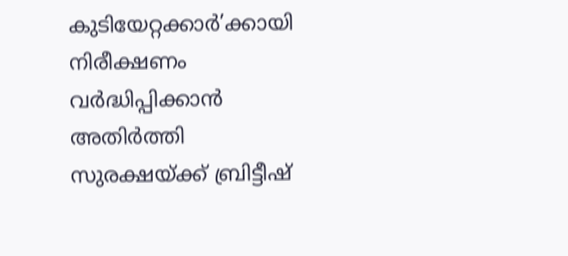കുടിയേറ്റക്കാർ’ക്കായി നിരീക്ഷണം വർദ്ധിപ്പിക്കാൻ അതിർത്തി സുരക്ഷയ്ക്ക് ബ്രിട്ടീഷ്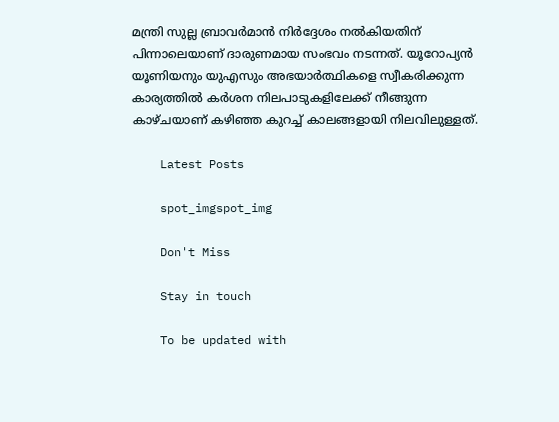മന്ത്രി സുല്ല ബ്രാവർമാൻ നിർദ്ദേശം നൽകിയതിന് പിന്നാലെയാണ് ദാരുണമായ സംഭവം നടന്നത്. യൂറോപ്യന്‍ യൂണിയനും യുഎസും അഭയാര്‍ത്ഥികളെ സ്വീകരിക്കുന്ന കാര്യത്തില്‍ കര്‍ശന നിലപാടുകളിലേക്ക് നീങ്ങുന്ന കാഴ്ചയാണ് കഴിഞ്ഞ കുറച്ച് കാലങ്ങളായി നിലവിലുള്ളത്.

    Latest Posts

    spot_imgspot_img

    Don't Miss

    Stay in touch

    To be updated with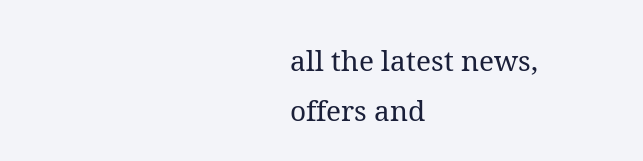all the latest news, offers and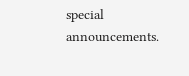special announcements.